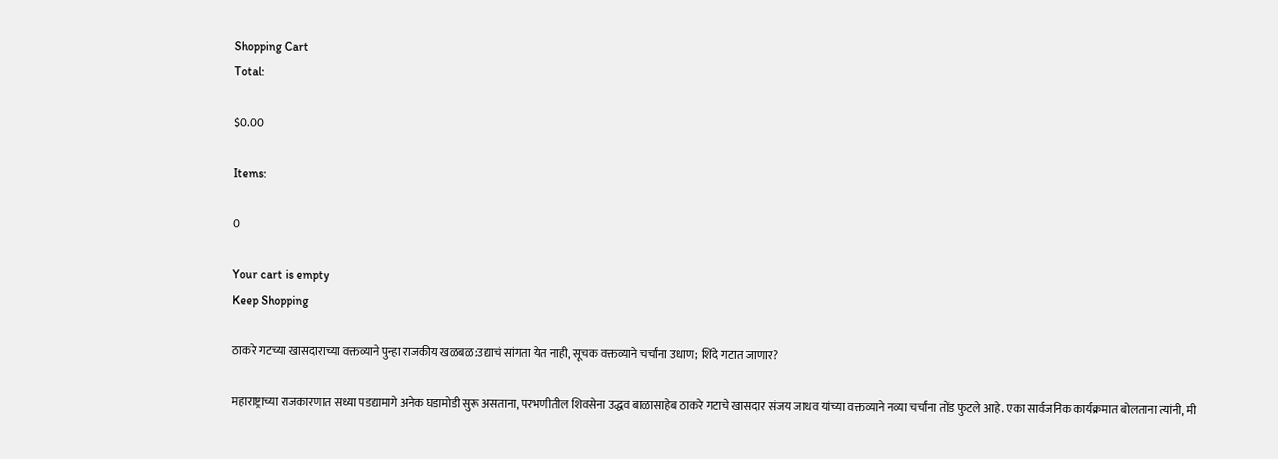Shopping Cart
Total:

$0.00

Items:

0

Your cart is empty
Keep Shopping

ठाकरे गटच्या खासदाराच्या वक्तव्याने पुन्हा राजकीय खळबळ:उद्याचं सांगता येत नाही, सूचक वक्तव्याने चर्चांना उधाण; शिंदे गटात जाणार?

महाराष्ट्राच्या राजकारणात सध्या पडद्यामागे अनेक घडामोडी सुरू असताना, परभणीतील शिवसेना उद्धव बाळासाहेब ठाकरे गटाचे खासदार संजय जाधव यांच्या वक्तव्याने नव्या चर्चांना तोंड फुटले आहे. एका सार्वजनिक कार्यक्रमात बोलताना त्यांनी, मी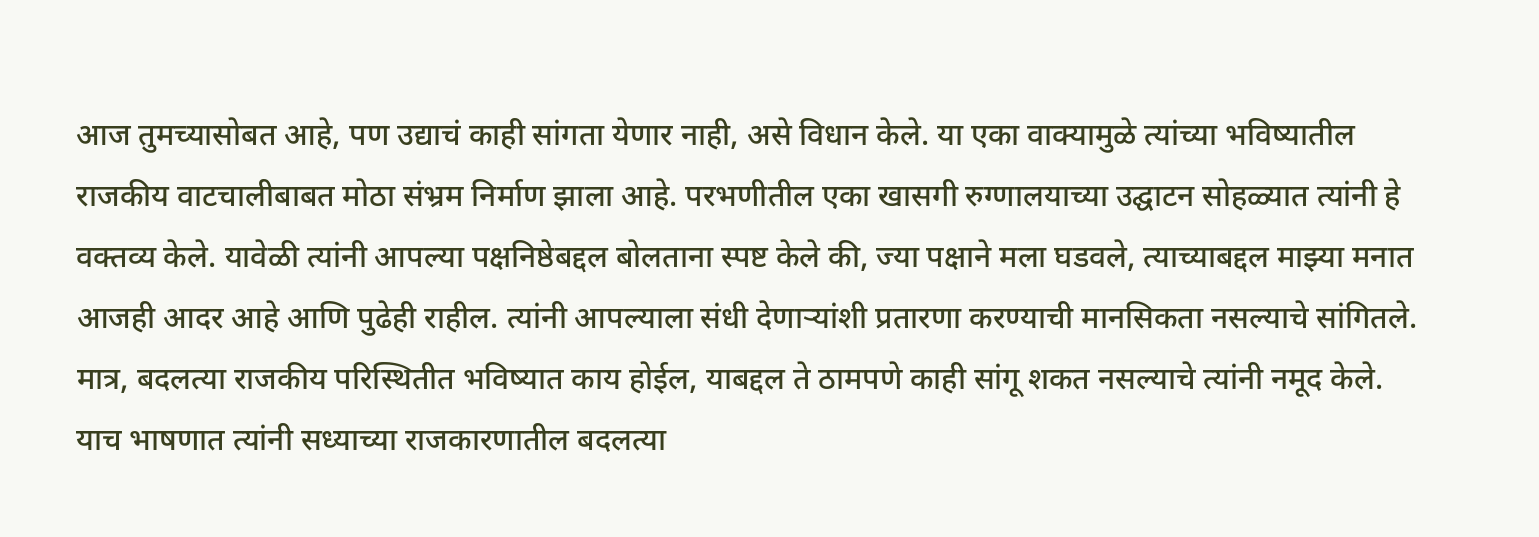आज तुमच्यासोबत आहे, पण उद्याचं काही सांगता येणार नाही, असे विधान केले. या एका वाक्यामुळे त्यांच्या भविष्यातील राजकीय वाटचालीबाबत मोठा संभ्रम निर्माण झाला आहे. परभणीतील एका खासगी रुग्णालयाच्या उद्घाटन सोहळ्यात त्यांनी हे वक्तव्य केले. यावेळी त्यांनी आपल्या पक्षनिष्ठेबद्दल बोलताना स्पष्ट केले की, ज्या पक्षाने मला घडवले, त्याच्याबद्दल माझ्या मनात आजही आदर आहे आणि पुढेही राहील. त्यांनी आपल्याला संधी देणाऱ्यांशी प्रतारणा करण्याची मानसिकता नसल्याचे सांगितले. मात्र, बदलत्या राजकीय परिस्थितीत भविष्यात काय होईल, याबद्दल ते ठामपणे काही सांगू शकत नसल्याचे त्यांनी नमूद केले. याच भाषणात त्यांनी सध्याच्या राजकारणातील बदलत्या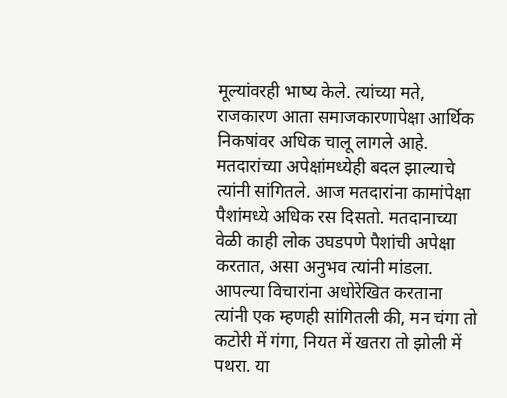मूल्यांवरही भाष्य केले. त्यांच्या मते, राजकारण आता समाजकारणापेक्षा आर्थिक निकषांवर अधिक चालू लागले आहे. मतदारांच्या अपेक्षांमध्येही बदल झाल्याचे त्यांनी सांगितले. आज मतदारांना कामांपेक्षा पैशांमध्ये अधिक रस दिसतो. मतदानाच्या वेळी काही लोक उघडपणे पैशांची अपेक्षा करतात, असा अनुभव त्यांनी मांडला. आपल्या विचारांना अधोरेखित करताना त्यांनी एक म्हणही सांगितली की, मन चंगा तो कटोरी में गंगा, नियत में खतरा तो झोली में पथरा. या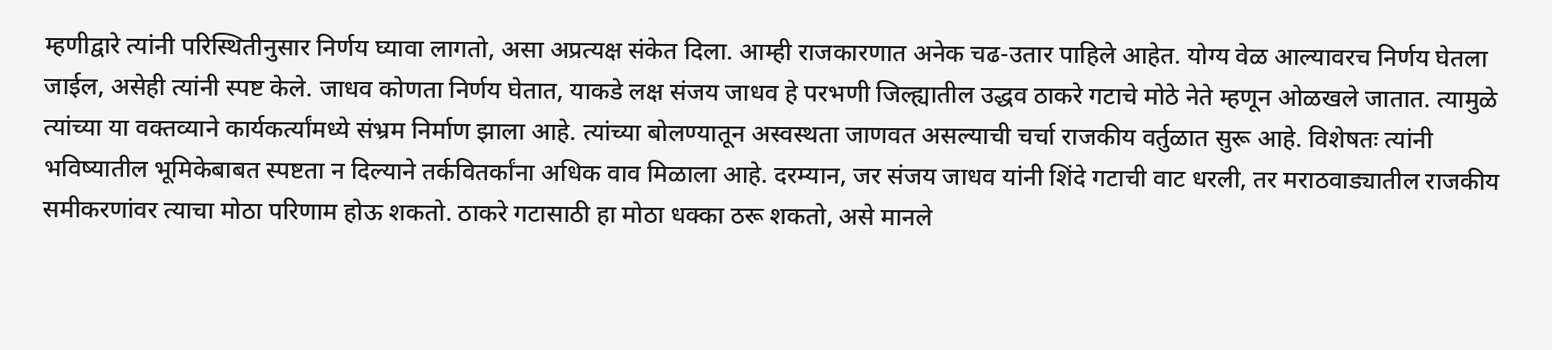म्हणीद्वारे त्यांनी परिस्थितीनुसार निर्णय घ्यावा लागतो, असा अप्रत्यक्ष संकेत दिला. आम्ही राजकारणात अनेक चढ-उतार पाहिले आहेत. योग्य वेळ आल्यावरच निर्णय घेतला जाईल, असेही त्यांनी स्पष्ट केले. जाधव कोणता निर्णय घेतात, याकडे लक्ष संजय जाधव हे परभणी जिल्ह्यातील उद्धव ठाकरे गटाचे मोठे नेते म्हणून ओळखले जातात. त्यामुळे त्यांच्या या वक्तव्याने कार्यकर्त्यांमध्ये संभ्रम निर्माण झाला आहे. त्यांच्या बोलण्यातून अस्वस्थता जाणवत असल्याची चर्चा राजकीय वर्तुळात सुरू आहे. विशेषतः त्यांनी भविष्यातील भूमिकेबाबत स्पष्टता न दिल्याने तर्कवितर्कांना अधिक वाव मिळाला आहे. दरम्यान, जर संजय जाधव यांनी शिंदे गटाची वाट धरली, तर मराठवाड्यातील राजकीय समीकरणांवर त्याचा मोठा परिणाम होऊ शकतो. ठाकरे गटासाठी हा मोठा धक्का ठरू शकतो, असे मानले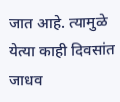जात आहे. त्यामुळे येत्या काही दिवसांत जाधव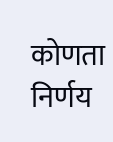कोणता निर्णय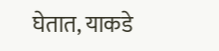घेतात, याकडे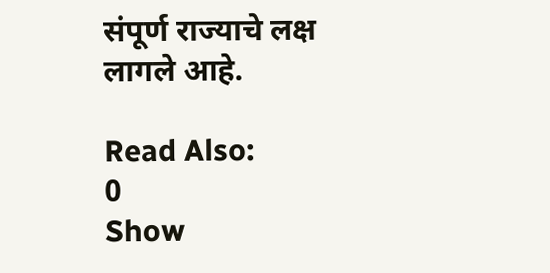संपूर्ण राज्याचे लक्ष लागले आहे.

Read Also:
0
Show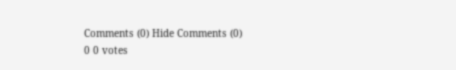Comments (0) Hide Comments (0)
0 0 votes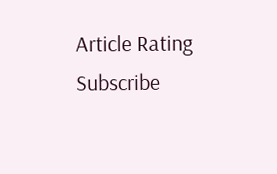Article Rating
Subscribe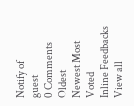Notify of
guest
0 Comments
Oldest
Newest Most Voted
Inline Feedbacks
View all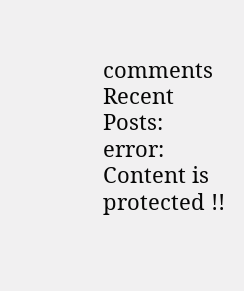comments
Recent Posts:
error: Content is protected !!